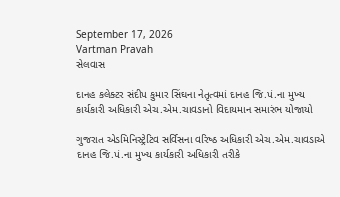September 17, 2026
Vartman Pravah
સેલવાસ

દાનહ કલેક્‍ટર સંદીપ કુમાર સિંઘના નેતૃત્‍વમાં દાનહ જિ.પં.ના મુખ્‍ય કાર્યકારી અધિકારી એચ.એમ.ચાવડાનો વિદાયમાન સમારંભ યોજાયો

ગુજરાત એડમિનિસ્‍ટ્રેટિવ સર્વિસના વરિષ્‍ઠ અધિકારી એચ.એમ.ચાવડાએ દાનહ જિ.પં.ના મુખ્‍ય કાર્યકારી અધિકારી તરીકે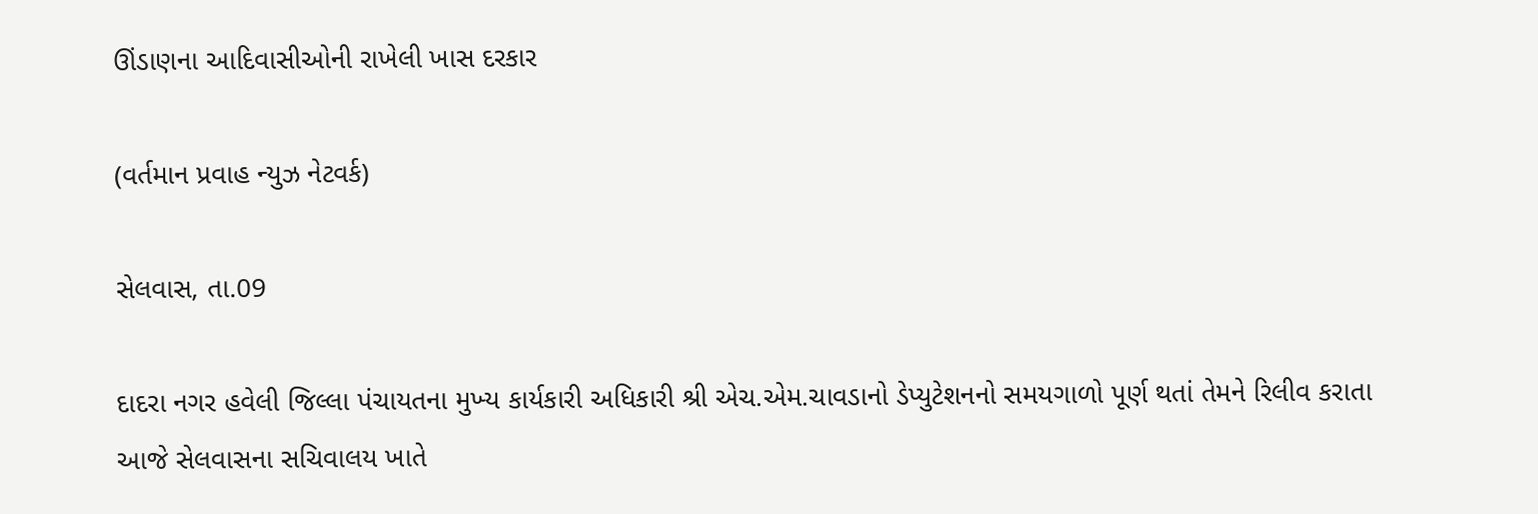ઊંડાણના આદિવાસીઓની રાખેલી ખાસ દરકાર

(વર્તમાન પ્રવાહ ન્‍યુઝ નેટવર્ક)

સેલવાસ, તા.09

દાદરા નગર હવેલી જિલ્લા પંચાયતના મુખ્‍ય કાર્યકારી અધિકારી શ્રી એચ.એમ.ચાવડાનો ડેપ્‍યુટેશનનો સમયગાળો પૂર્ણ થતાં તેમને રિલીવ કરાતા આજે સેલવાસના સચિવાલય ખાતે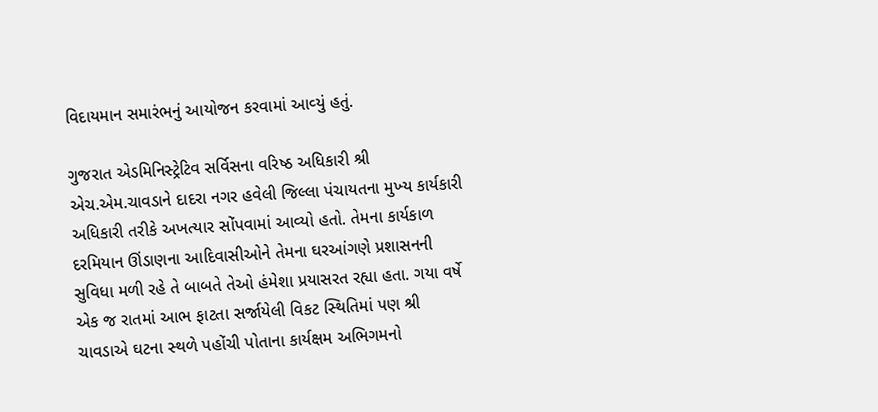વિદાયમાન સમારંભનું આયોજન કરવામાં આવ્‍યું હતું.

ગુજરાત એડમિનિસ્‍ટ્રેટિવ સર્વિસના વરિષ્‍ઠ અધિકારી શ્રી એચ.એમ.ચાવડાને દાદરા નગર હવેલી જિલ્લા પંચાયતના મુખ્‍ય કાર્યકારી અધિકારી તરીકે અખત્‍યાર સોંપવામાં આવ્‍યો હતો. તેમના કાર્યકાળ દરમિયાન ઊંડાણના આદિવાસીઓને તેમના ઘરઆંગણે પ્રશાસનની સુવિધા મળી રહે તે બાબતે તેઓ હંમેશા પ્રયાસરત રહ્યા હતા. ગયા વર્ષે એક જ રાતમાં આભ ફાટતા સર્જાયેલી વિકટ સ્‍થિતિમાં પણ શ્રી ચાવડાએ ઘટના સ્‍થળે પહોંચી પોતાના કાર્યક્ષમ અભિગમનો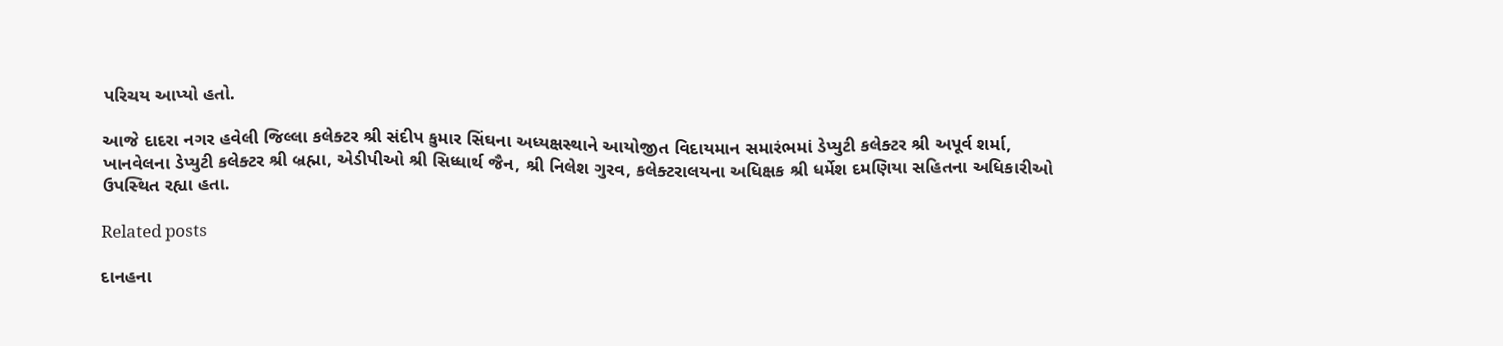પરિચય આપ્‍યો હતો.

આજે દાદરા નગર હવેલી જિલ્લા કલેક્‍ટર શ્રી સંદીપ કુમાર સિંઘના અધ્‍યક્ષસ્‍થાને આયોજીત વિદાયમાન સમારંભમાં ડેપ્‍યુટી કલેક્‍ટર શ્રી અપૂર્વ શર્મા, ખાનવેલના ડેપ્‍યુટી કલેક્‍ટર શ્રી બ્રહ્મા, એડીપીઓ શ્રી સિધ્‍ધાર્થ જૈન, શ્રી નિલેશ ગુરવ, કલેક્‍ટરાલયના અધિક્ષક શ્રી ધર્મેશ દમણિયા સહિતના અધિકારીઓ ઉપસ્‍થિત રહ્યા હતા.

Related posts

દાનહના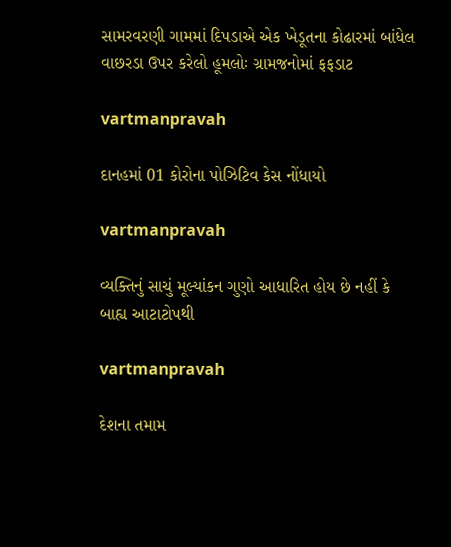સામરવરણી ગામમાં દિપડાએ એક ખેડૂતના કોઢારમાં બાંધેલ વાછરડા ઉપર કરેલો હૂમલોઃ ગ્રામજનોમાં ફફડાટ

vartmanpravah

દાનહમાં 01 કોરોના પોઝિટિવ કેસ નોંધાયો

vartmanpravah

વ્‍યક્‍તિનું સાચું મૂલ્‍યાંકન ગુણો આધારિત હોય છે નહીં કે બાહ્ય આટાટોપથી

vartmanpravah

દેશના તમામ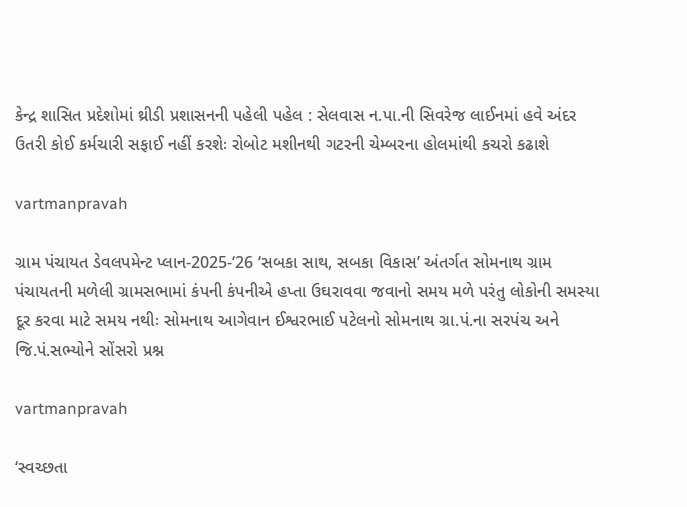કેન્‍દ્ર શાસિત પ્રદેશોમાં થ્રીડી પ્રશાસનની પહેલી પહેલ : સેલવાસ ન.પા.ની સિવરેજ લાઈનમાં હવે અંદર ઉતરી કોઈ કર્મચારી સફાઈ નહીં કરશેઃ રોબોટ મશીનથી ગટરની ચેમ્‍બરના હોલમાંથી કચરો કઢાશે

vartmanpravah

ગ્રામ પંચાયત ડેવલપમેન્‍ટ પ્‍લાન-2025-‘26 ‘સબકા સાથ, સબકા વિકાસ’ અંતર્ગત સોમનાથ ગ્રામ પંચાયતની મળેલી ગ્રામસભામાં કંપની કંપનીએ હપ્તા ઉઘરાવવા જવાનો સમય મળે પરંતુ લોકોની સમસ્‍યા દૂર કરવા માટે સમય નથીઃ સોમનાથ આગેવાન ઈશ્વરભાઈ પટેલનો સોમનાથ ગ્રા.પં.ના સરપંચ અને જિ.પં.સભ્‍યોને સોંસરો પ્રશ્ન

vartmanpravah

‘સ્‍વચ્‍છતા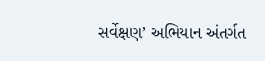સર્વેક્ષણ’ અભિયાન અંતર્ગત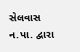સેલવાસ ન.પા. દ્વારા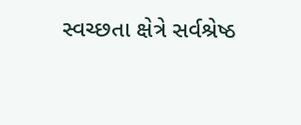સ્વચ્છતા ક્ષેત્રે સર્વશ્રેષ્ઠ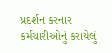પ્રદર્શન કરનાર કર્મચારીઓનું કરાયેલું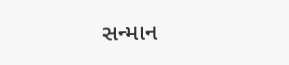સન્‍માન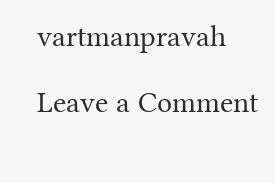vartmanpravah

Leave a Comment